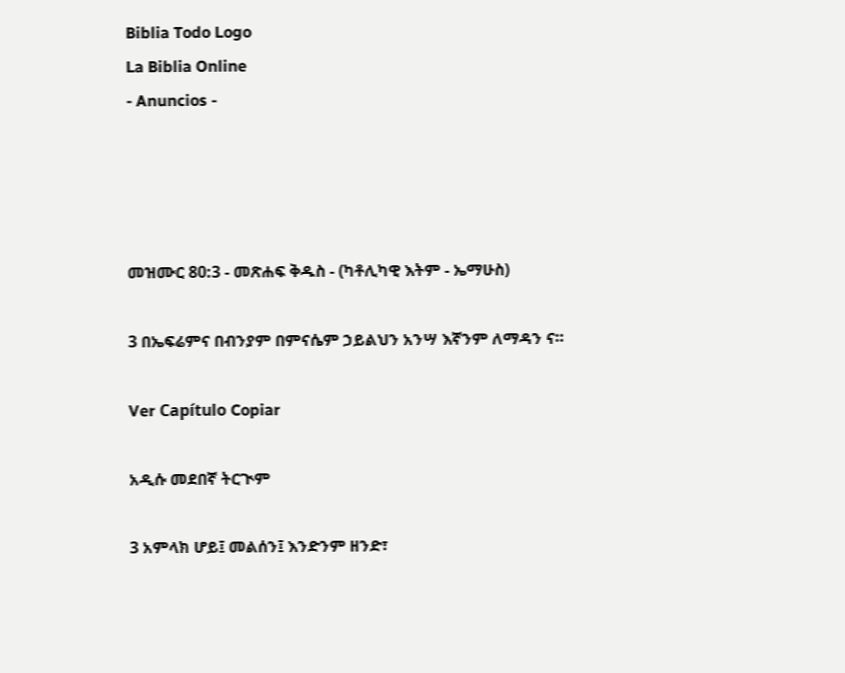Biblia Todo Logo
La Biblia Online
- Anuncios -




መዝሙር 80:3 - መጽሐፍ ቅዱስ - (ካቶሊካዊ እትም - ኤማሁስ)

3 በኤፍሬምና በብንያም በምናሴም ኃይልህን አንሣ እኛንም ለማዳን ና።

Ver Capítulo Copiar

አዲሱ መደበኛ ትርጒም

3 አምላክ ሆይ፤ መልሰን፤ እንድንም ዘንድ፣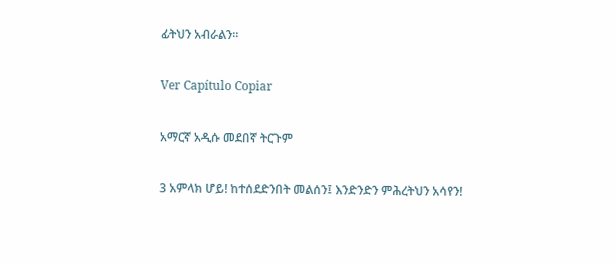ፊትህን አብራልን።

Ver Capítulo Copiar

አማርኛ አዲሱ መደበኛ ትርጉም

3 አምላክ ሆይ! ከተሰደድንበት መልሰን፤ እንድንድን ምሕረትህን አሳየን!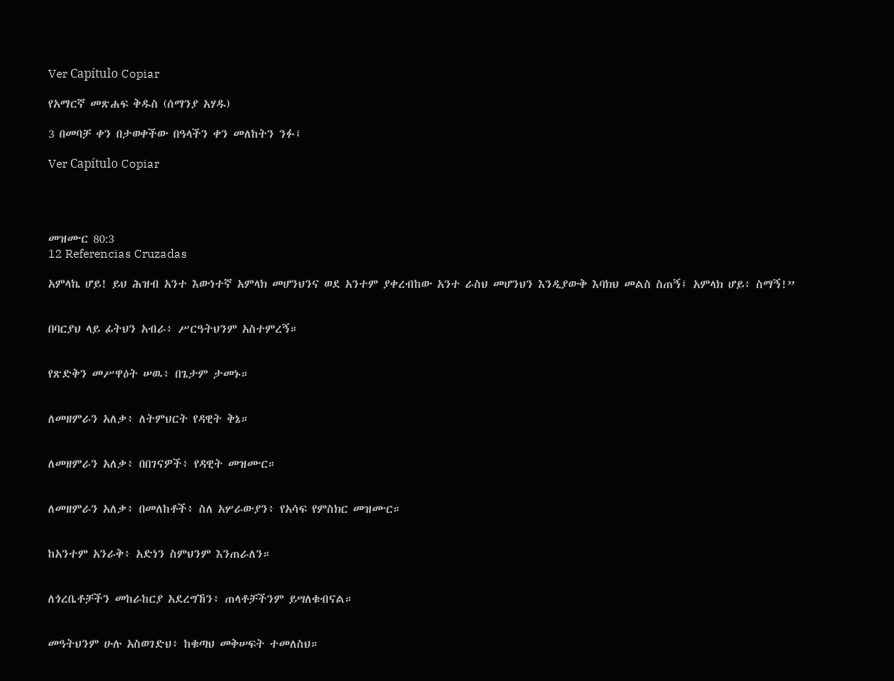Ver Capítulo Copiar

የአማርኛ መጽሐፍ ቅዱስ (ሰማንያ አሃዱ)

3 በመባቻ ቀን በታወቀችው በዓላችን ቀን መለከትን ንፉ፤

Ver Capítulo Copiar




መዝሙር 80:3
12 Referencias Cruzadas

አምላኬ ሆይ! ይህ ሕዝብ አንተ እውነተኛ አምላክ መሆንህንና ወደ አንተም ያቀረብከው አንተ ራስህ መሆንህን እንዲያውቅ እባክህ መልስ ስጠኝ፤ አምላክ ሆይ፥ ስማኝ!”


በባርያህ ላይ ፊትህን አብራ፥ ሥርዓትህንም አስተምረኝ።


የጽድቅን መሥዋዕት ሠዉ፥ በጌታም ታመኑ።


ለመዘምራን አለቃ፥ ለትምህርት የዳዊት ቅኔ።


ለመዘምራን አለቃ፥ በበገናዎች፥ የዳዊት መዝሙር።


ለመዘምራን አለቃ፥ በመለከቶች፥ ስለ አሦራውያን፥ የአሳፍ የምስክር መዝሙር።


ከአንተም አንራቅ፥ አድነን ስምህንም እንጠራለን።


ለጎረቤቶቻችን መከራከርያ አደረግኸን፥ ጠላቶቻችንም ይሣለቁብናል።


መዓትህንም ሁሉ አስወገድህ፥ ከቁጣህ መቅሠፍት ተመለስህ።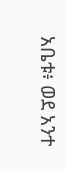አቤቱ፥ ወደ አንተ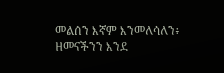መልሰን እኛም እንመለሳለን፥ ዘመናችንን እንደ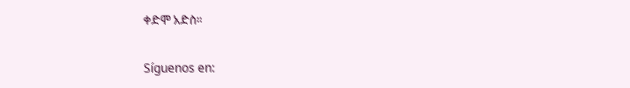ቀድሞ አድስ።


Síguenos en: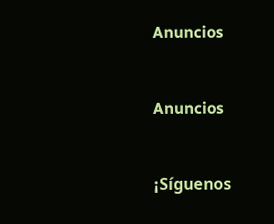Anuncios


Anuncios


¡Síguenos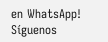en WhatsApp! Síguenos